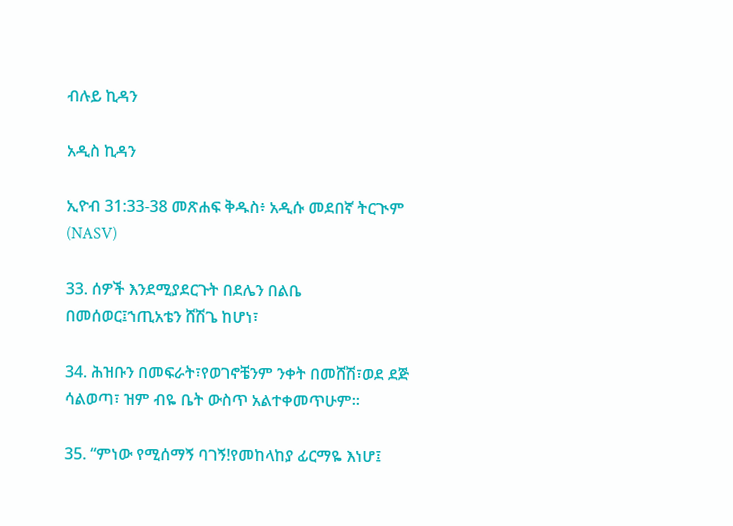ብሉይ ኪዳን

አዲስ ኪዳን

ኢዮብ 31:33-38 መጽሐፍ ቅዱስ፥ አዲሱ መደበኛ ትርጒም (NASV)

33. ሰዎች እንደሚያደርጉት በደሌን በልቤ በመሰወር፤ኀጢአቴን ሸሽጌ ከሆነ፣

34. ሕዝቡን በመፍራት፣የወገኖቼንም ንቀት በመሸሽ፣ወደ ደጅ ሳልወጣ፣ ዝም ብዬ ቤት ውስጥ አልተቀመጥሁም።

35. “ምነው የሚሰማኝ ባገኝ!የመከላከያ ፊርማዬ እነሆ፤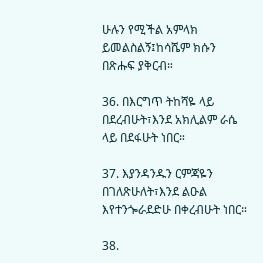ሁሉን የሚችል አምላክ ይመልስልኝ፤ከሳሼም ክሱን በጽሑፍ ያቅርብ።

36. በእርግጥ ትከሻዬ ላይ በደረብሁት፣እንደ አክሊልም ራሴ ላይ በደፋሁት ነበር።

37. እያንዳንዱን ርምጃዬን በገለጽሁለት፣እንደ ልዑል እየተንጐራደድሁ በቀረብሁት ነበር።

38.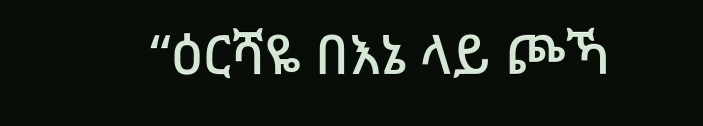“ዕርሻዬ በእኔ ላይ ጮኻ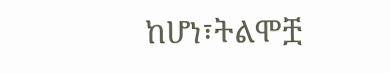ከሆነ፣ትልሞቿ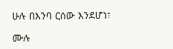ሁሉ በእንባ ርሰው እንደሆነ፣

ሙሉ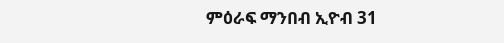ምዕራፍ ማንበብ ኢዮብ 31